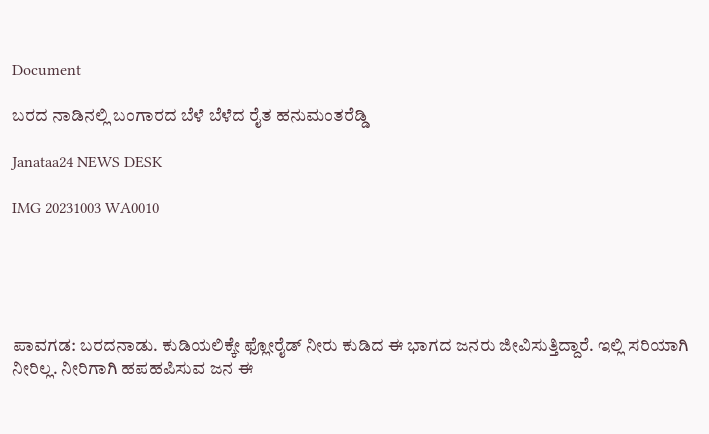Document

ಬರದ ನಾಡಿನಲ್ಲಿ ಬಂಗಾರದ ಬೆಳೆ ಬೆಳೆದ ರೈತ ಹನುಮಂತರೆಡ್ಡಿ

Janataa24 NEWS DESK

IMG 20231003 WA0010





ಪಾವಗಡ: ಬರದನಾಡು. ಕುಡಿಯಲಿಕ್ಕೇ ಫ್ಲೋರೈಡ್ ನೀರು ಕುಡಿದ ಈ ಭಾಗದ ಜನರು ಜೀವಿಸುತ್ತಿದ್ದಾರೆ. ಇಲ್ಲಿ ಸರಿಯಾಗಿ ನೀರಿಲ್ಲ. ನೀರಿಗಾಗಿ ಹಪಹಪಿಸುವ ಜನ ಈ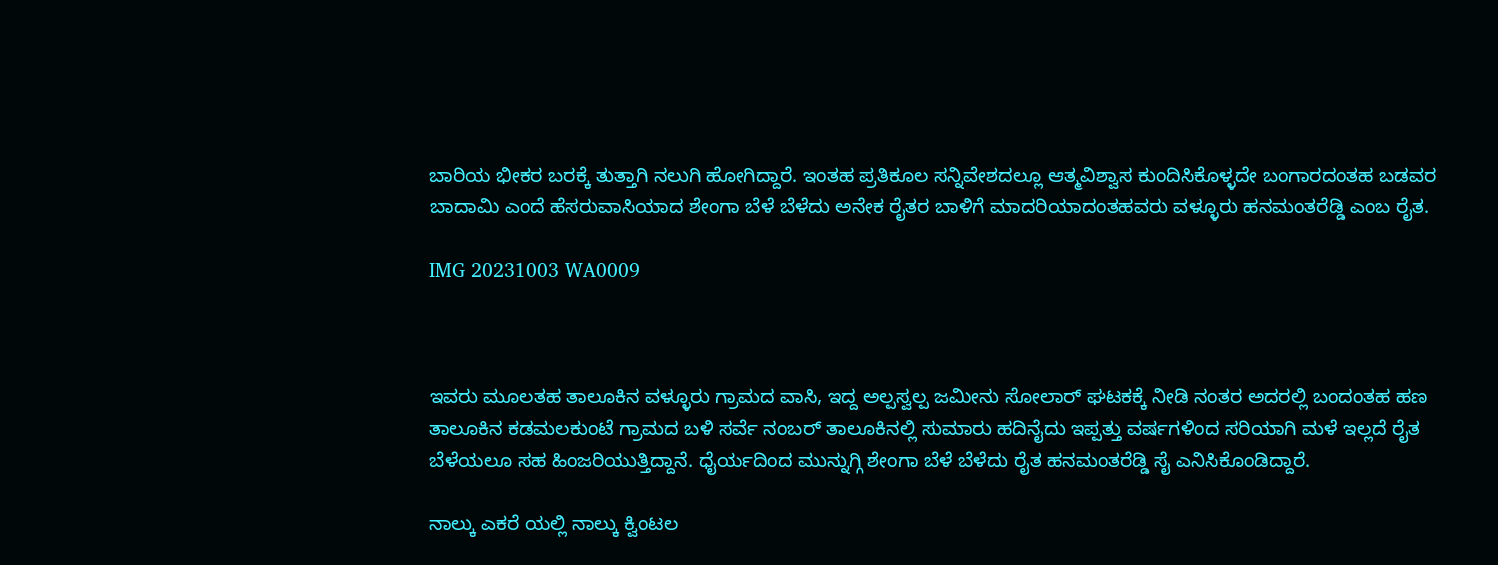ಬಾರಿಯ ಭೀಕರ ಬರಕ್ಕೆ ತುತ್ತಾಗಿ ನಲುಗಿ ಹೋಗಿದ್ದಾರೆ. ಇಂತಹ ಪ್ರತಿಕೂಲ ಸನ್ನಿವೇಶದಲ್ಲೂ ಆತ್ಮವಿಶ್ವಾಸ ಕುಂದಿಸಿಕೊಳ್ಳದೇ ಬಂಗಾರದಂತಹ ಬಡವರ ಬಾದಾಮಿ ಎಂದೆ ಹೆಸರುವಾಸಿಯಾದ ಶೇಂಗಾ ಬೆಳೆ ಬೆಳೆದು ಅನೇಕ ರೈತರ ಬಾಳಿಗೆ ಮಾದರಿಯಾದಂತಹವರು ವಳ್ಳೂರು ಹನಮಂತರೆಡ್ಡಿ ಎಂಬ ರೈತ.

IMG 20231003 WA0009



ಇವರು ಮೂಲತಹ ತಾಲೂಕಿನ ವಳ್ಳೂರು ಗ್ರಾಮದ ವಾಸಿ, ಇದ್ದ ಅಲ್ಪಸ್ವಲ್ಪ ಜಮೀನು ಸೋಲಾರ್ ಘಟಕಕ್ಕೆ ನೀಡಿ ನಂತರ ಅದರಲ್ಲಿ ಬಂದಂತಹ ಹಣ ತಾಲೂಕಿನ ಕಡಮಲಕುಂಟೆ ಗ್ರಾಮದ ಬಳಿ ಸರ್ವೆ ನಂಬರ್ ತಾಲೂಕಿನಲ್ಲಿ ಸುಮಾರು ಹದಿನೈದು ಇಪ್ಪತ್ತು ವರ್ಷಗಳಿಂದ ಸರಿಯಾಗಿ ಮಳೆ ಇಲ್ಲದೆ ರೈತ ಬೆಳೆಯಲೂ ಸಹ ಹಿಂಜರಿಯುತ್ತಿದ್ದಾನೆ. ಧೈರ್ಯದಿಂದ ಮುನ್ನುಗ್ಗಿ ಶೇಂಗಾ ಬೆಳೆ ಬೆಳೆದು ರೈತ ಹನಮಂತರೆಡ್ಡಿ ಸೈ ಎನಿಸಿಕೊಂಡಿದ್ದಾರೆ.

ನಾಲ್ಕು ಎಕರೆ ಯಲ್ಲಿ ನಾಲ್ಕು ಕ್ವಿಂಟಲ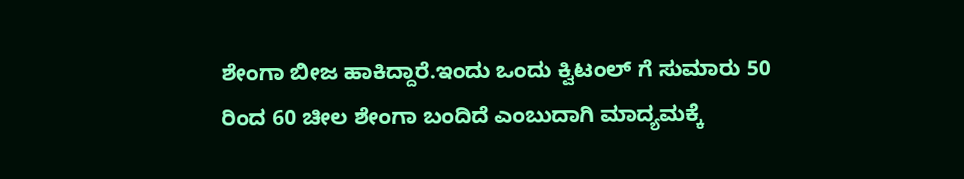ಶೇಂಗಾ ಬೀಜ ಹಾಕಿದ್ದಾರೆ.ಇಂದು ಒಂದು ಕ್ವಿಟಂಲ್ ಗೆ ಸುಮಾರು 50 ರಿಂದ 60 ಚೀಲ ಶೇಂಗಾ ಬಂದಿದೆ ಎಂಬುದಾಗಿ ಮಾದ್ಯಮಕ್ಕೆ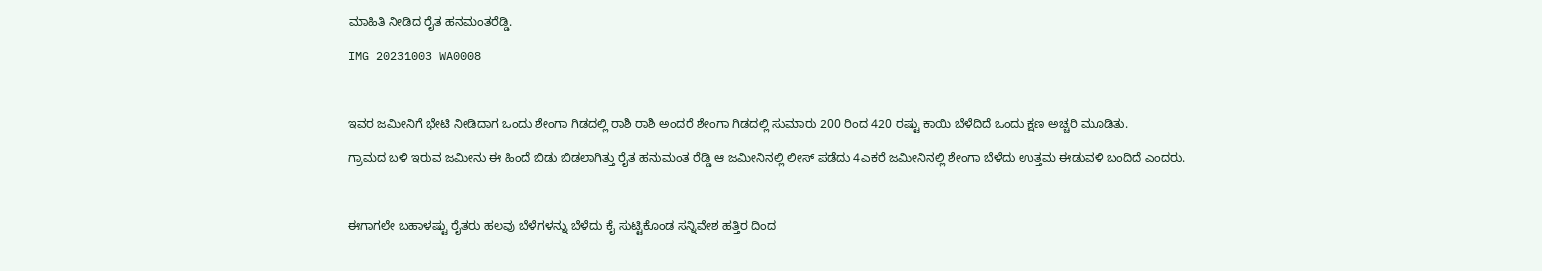ಮಾಹಿತಿ ನೀಡಿದ ರೈತ ಹನಮಂತರೆಡ್ಡಿ.

IMG 20231003 WA0008



ಇವರ ಜಮೀನಿಗೆ ಭೇಟಿ ನೀಡಿದಾಗ ಒಂದು ಶೇಂಗಾ ಗಿಡದಲ್ಲಿ ರಾಶಿ ರಾಶಿ ಅಂದರೆ ಶೇಂಗಾ ಗಿಡದಲ್ಲಿ ಸುಮಾರು 200 ರಿಂದ 420 ರಷ್ಟು ಕಾಯಿ ಬೆಳೆದಿದೆ ಒಂದು ಕ್ಷಣ ಅಚ್ಚರಿ ಮೂಡಿತು.

ಗ್ರಾಮದ ಬಳಿ ಇರುವ ಜಮೀನು ಈ ಹಿಂದೆ ಬಿಡು ಬಿಡಲಾಗಿತ್ತು ರೈತ ಹನುಮಂತ ರೆಡ್ಡಿ ಆ ಜಮೀನಿನಲ್ಲಿ ಲೀಸ್ ಪಡೆದು 4ಎಕರೆ ಜಮೀನಿನಲ್ಲಿ ಶೇಂಗಾ ಬೆಳೆದು ಉತ್ತಮ ಈಡುವಳಿ ಬಂದಿದೆ ಎಂದರು.



ಈಗಾಗಲೇ ಬಹಾಳಷ್ಟು ರೈತರು ಹಲವು ಬೆಳೆಗಳನ್ನು ಬೆಳೆದು ಕೈ ಸುಟ್ಟಿಕೊಂಡ ಸನ್ನಿವೇಶ ಹತ್ತಿರ ದಿಂದ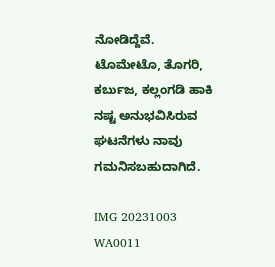ನೋಡಿದ್ದೆವೆ. ಟೊಮೇಟೊ, ತೊಗರಿ, ಕರ್ಬುಜ, ಕಲ್ಲಂಗಡಿ ಹಾಕಿ ನಷ್ಟ ಅನುಭವಿಸಿರುವ ಘಟನೆಗಳು ನಾವು ಗಮನಿಸಬಹುದಾಗಿದೆ.

IMG 20231003 WA0011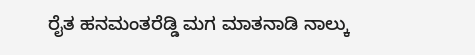ರೈತ ಹನಮಂತರೆಡ್ಡಿ ಮಗ ಮಾತನಾಡಿ ನಾಲ್ಕು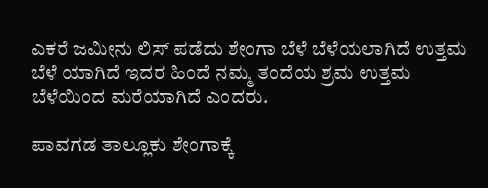ಎಕರೆ ಜಮೀನು ಲಿಸ್ ಪಡೆದು ಶೇಂಗಾ ಬೆಳೆ ಬೆಳೆಯಲಾಗಿದೆ ಉತ್ತಮ ಬೆಳೆ ಯಾಗಿದೆ ಇದರ ಹಿಂದೆ ನಮ್ಮ ತಂದೆಯ ಶ್ರಮ ಉತ್ತಮ ಬೆಳೆಯಿಂದ ಮರೆಯಾಗಿದೆ ಎಂದರು.

ಪಾವಗಡ ತಾಲ್ಲೂಕು ಶೇಂಗಾಕ್ಕೆ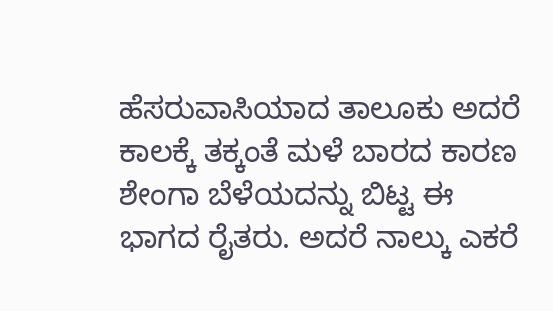ಹೆಸರುವಾಸಿಯಾದ ತಾಲೂಕು ಅದರೆ ಕಾಲಕ್ಕೆ ತಕ್ಕಂತೆ ಮಳೆ ಬಾರದ ಕಾರಣ ಶೇಂಗಾ ಬೆಳೆಯದನ್ನು ಬಿಟ್ಟ ಈ ಭಾಗದ ರೈತರು. ಅದರೆ ನಾಲ್ಕು ಎಕರೆ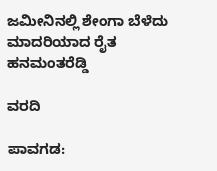ಜಮೀನಿನಲ್ಲಿ ಶೇಂಗಾ ಬೆಳೆದು ಮಾದರಿಯಾದ ರೈತ ಹನಮಂತರೆಡ್ಡಿ

ವರದಿ

ಪಾವಗಡ: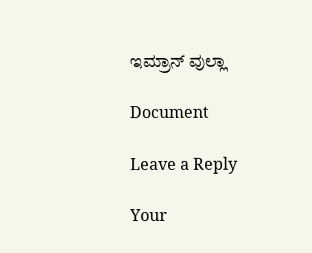ಇಮ್ರಾನ್ ವುಲ್ಲಾ

Document

Leave a Reply

Your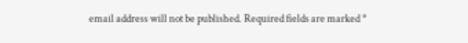email address will not be published. Required fields are marked *